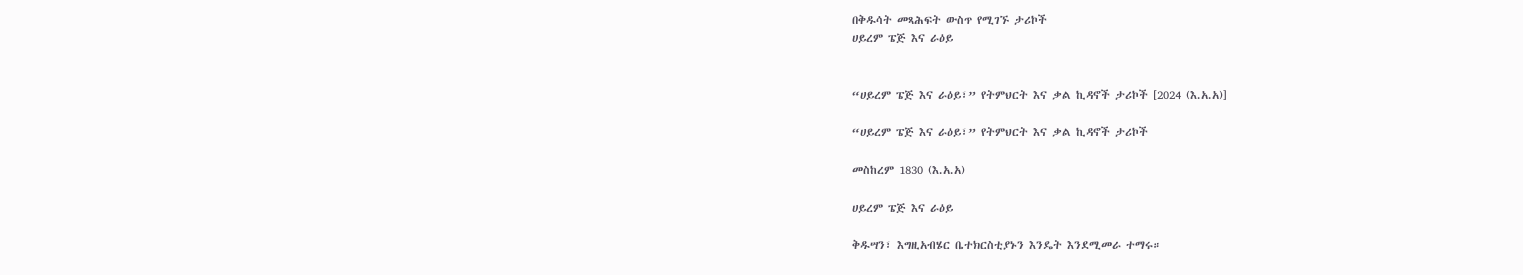በቅዱሳት መጻሕፍት ውስጥ የሚገኙ ታሪኮች
ሀይረም ፔጅ እና ራዕይ


“ሀይረም ፔጅ እና ራዕይ፣” የትምህርት እና ቃል ኪዳኖች ታሪኮች [2024 (እ.አ.አ)]

“ሀይረም ፔጅ እና ራዕይ፣” የትምህርት እና ቃል ኪዳኖች ታሪኮች

መስከረም 1830 (እ.አ.አ)

ሀይረም ፔጅ እና ራዕይ

ቅዱሣን፣ እግዚአብሄር ቤተክርስቲያኑን እንዴት እንደሚመራ ተማሩ።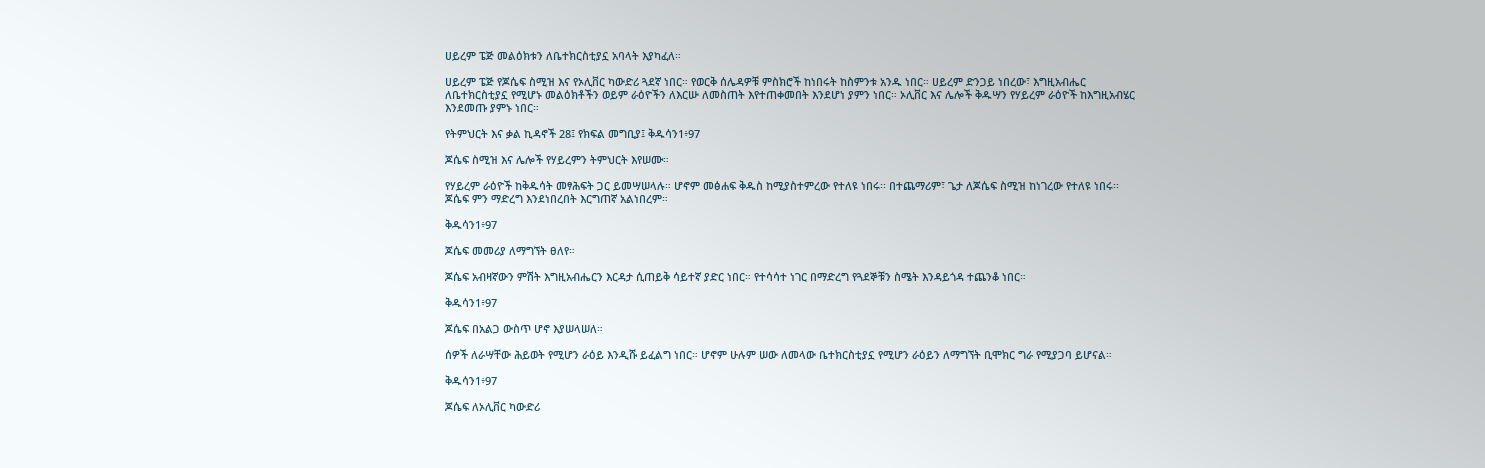ሀይረም ፔጅ መልዕክቱን ለቤተክርስቲያኗ አባላት እያካፈለ።

ሀይረም ፔጅ የጆሴፍ ስሚዝ እና የኦሊቨር ካውድሪ ጓደኛ ነበር። የወርቅ ሰሌዳዎቹ ምስክሮች ከነበሩት ከስምንቱ አንዱ ነበር። ሀይረም ድንጋይ ነበረው፣ እግዚአብሔር ለቤተክርስቲያኗ የሚሆኑ መልዕክቶችን ወይም ራዕዮችን ለእርሡ ለመስጠት እየተጠቀመበት እንደሆነ ያምን ነበር። ኦሊቨር እና ሌሎች ቅዱሣን የሃይረም ራዕዮች ከእግዚአብሄር እንደመጡ ያምኑ ነበር።

የትምህርት እና ቃል ኪዳኖች 28፤ የክፍል መግቢያ፤ ቅዱሳን1፥97

ጆሴፍ ስሚዝ እና ሌሎች የሃይረምን ትምህርት እየሠሙ።

የሃይረም ራዕዮች ከቅዱሳት መፃሕፍት ጋር ይመሣሠላሉ። ሆኖም መፅሐፍ ቅዱስ ከሚያስተምረው የተለዩ ነበሩ፡፡ በተጨማሪም፣ ጌታ ለጆሴፍ ስሚዝ ከነገረው የተለዩ ነበሩ፡፡ ጆሴፍ ምን ማድረግ እንደነበረበት እርግጠኛ አልነበረም።

ቅዱሳን1፥97

ጆሴፍ መመሪያ ለማግኘት ፀለየ።

ጆሴፍ አብዛኛውን ምሽት እግዚአብሔርን እርዳታ ሲጠይቅ ሳይተኛ ያድር ነበር። የተሳሳተ ነገር በማድረግ የጓደኞቹን ስሜት እንዳይጎዳ ተጨንቆ ነበር።

ቅዱሳን1፥97

ጆሴፍ በአልጋ ውስጥ ሆኖ እያሠላሠለ።

ሰዎች ለራሣቸው ሕይወት የሚሆን ራዕይ እንዲሹ ይፈልግ ነበር። ሆኖም ሁሉም ሠው ለመላው ቤተክርስቲያኗ የሚሆን ራዕይን ለማግኘት ቢሞክር ግራ የሚያጋባ ይሆናል።

ቅዱሳን1፥97

ጆሴፍ ለኦሊቨር ካውድሪ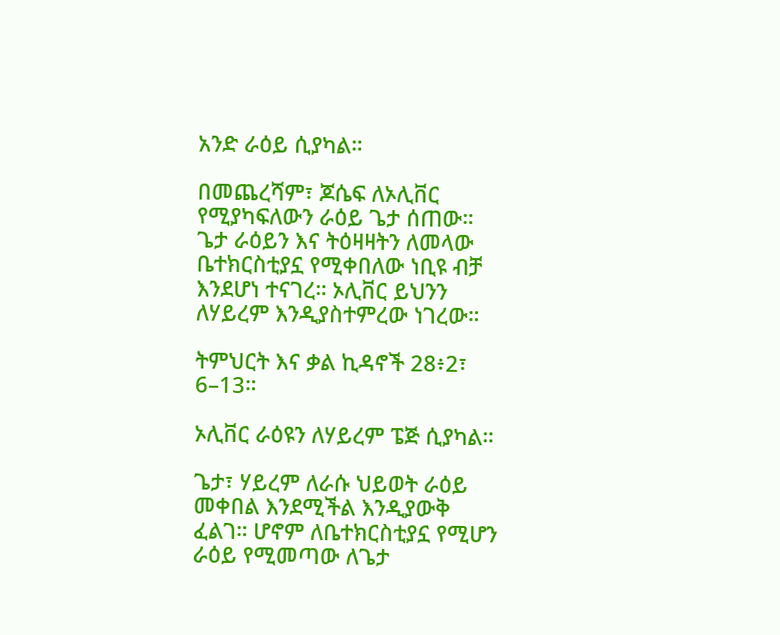አንድ ራዕይ ሲያካል።

በመጨረሻም፣ ጆሴፍ ለኦሊቨር የሚያካፍለውን ራዕይ ጌታ ሰጠው። ጌታ ራዕይን እና ትዕዛዛትን ለመላው ቤተክርስቲያኗ የሚቀበለው ነቢዩ ብቻ እንደሆነ ተናገረ። ኦሊቨር ይህንን ለሃይረም እንዲያስተምረው ነገረው።

ትምህርት እና ቃል ኪዳኖች 28፥2፣ 6–13።

ኦሊቨር ራዕዩን ለሃይረም ፔጅ ሲያካል።

ጌታ፣ ሃይረም ለራሱ ህይወት ራዕይ መቀበል እንደሚችል እንዲያውቅ ፈልገ። ሆኖም ለቤተክርስቲያኗ የሚሆን ራዕይ የሚመጣው ለጌታ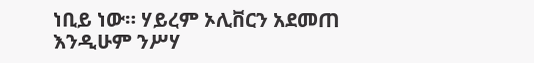ነቢይ ነው። ሃይረም ኦሊቨርን አደመጠ እንዲሁም ንሥሃ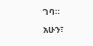ገባ። አሁን፣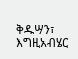ቅዱሣን፣ እግዚአብሄር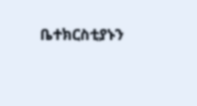ቤተክርስቲያኑን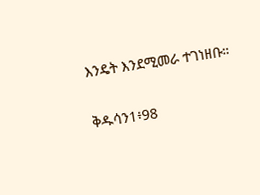እንዴት እንደሚመራ ተገነዘቡ።

ቅዱሳን1፥98